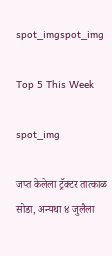spot_imgspot_img

Top 5 This Week

spot_img

जप्त केलेला ट्रॅक्टर तात्काळ सोडा, अन्यथा ४ जुलैला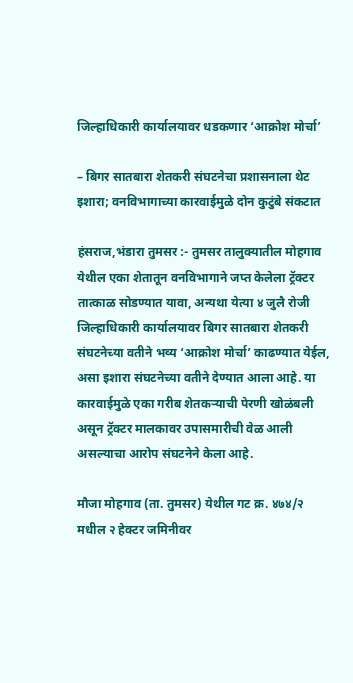जिल्हाधिकारी कार्यालयावर धडकणार ‘आक्रोश मोर्चा’

– बिगर सातबारा शेतकरी संघटनेचा प्रशासनाला थेट इशारा; वनविभागाच्या कारवाईमुळे दोन कुटुंबे संकटात

हंसराज,भंडारा तुमसर :- तुमसर तालुक्यातील मोहगाव येथील एका शेतातून वनविभागाने जप्त केलेला ट्रॅक्टर तात्काळ सोडण्यात यावा, अन्यथा येत्या ४ जुलै रोजी जिल्हाधिकारी कार्यालयावर बिगर सातबारा शेतकरी संघटनेच्या वतीने भव्य ‘आक्रोश मोर्चा’ काढण्यात येईल, असा इशारा संघटनेच्या वतीने देण्यात आला आहे. या कारवाईमुळे एका गरीब शेतकऱ्याची पेरणी खोळंबली असून ट्रॅक्टर मालकावर उपासमारीची वेळ आली असल्याचा आरोप संघटनेने केला आहे.

मौजा मोहगाव (ता. तुमसर) येथील गट क्र. ४७४/२ मधील २ हेक्टर जमिनीवर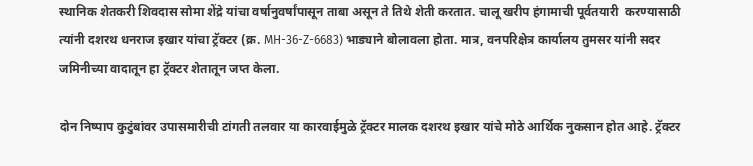स्थानिक शेतकरी शिवदास सोमा शेंद्रे यांचा वर्षानुवर्षांपासून ताबा असून ते तिथे शेती करतात. चालू खरीप हंगामाची पूर्वतयारी  करण्यासाठी त्यांनी दशरथ धनराज इखार यांचा ट्रॅक्टर (क्र. MH-36-Z-6683) भाड्याने बोलावला होता. मात्र, वनपरिक्षेत्र कार्यालय तुमसर यांनी सदर जमिनीच्या वादातून हा ट्रॅक्टर शेतातून जप्त केला.

दोन निष्पाप कुटुंबांवर उपासमारीची टांगती तलवार या कारवाईमुळे ट्रॅक्टर मालक दशरथ इखार यांचे मोठे आर्थिक नुकसान होत आहे. ट्रॅक्टर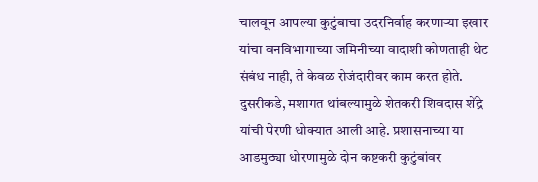चालवून आपल्या कुटुंबाचा उदरनिर्वाह करणाऱ्या इखार यांचा वनविभागाच्या जमिनीच्या वादाशी कोणताही थेट संबंध नाही, ते केवळ रोजंदारीवर काम करत होते. दुसरीकडे, मशागत थांबल्यामुळे शेतकरी शिवदास शेंद्रे यांची पेरणी धोक्यात आली आहे. प्रशासनाच्या या आडमुठ्या धोरणामुळे दोन कष्टकरी कुटुंबांवर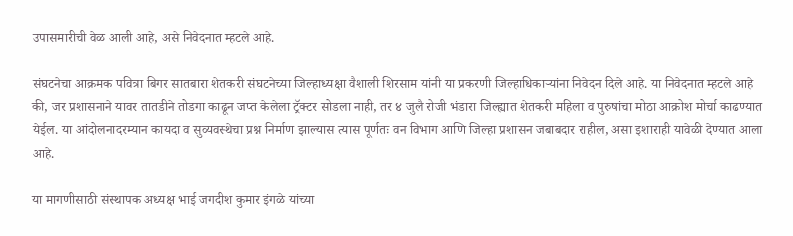उपासमारीची वेळ आली आहे, असे निवेदनात म्हटले आहे.

संघटनेचा आक्रमक पवित्रा बिगर सातबारा शेतकरी संघटनेच्या जिल्हाध्यक्षा वैशाली शिरसाम यांनी या प्रकरणी जिल्हाधिकाऱ्यांना निवेदन दिले आहे. या निवेदनात म्हटले आहे की, जर प्रशासनाने यावर तातडीने तोडगा काढून जप्त केलेला ट्रॅक्टर सोडला नाही, तर ४ जुलै रोजी भंडारा जिल्ह्यात शेतकरी महिला व पुरुषांचा मोठा आक्रोश मोर्चा काढण्यात येईल. या आंदोलनादरम्यान कायदा व सुव्यवस्थेचा प्रश्न निर्माण झाल्यास त्यास पूर्णतः वन विभाग आणि जिल्हा प्रशासन जबाबदार राहील, असा इशाराही यावेळी देण्यात आला आहे.

या मागणीसाठी संस्थापक अध्यक्ष भाई जगदीश कुमार इंगळे यांच्या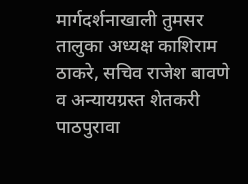मार्गदर्शनाखाली तुमसर तालुका अध्यक्ष काशिराम ठाकरे, सचिव राजेश बावणे व अन्यायग्रस्त शेतकरी पाठपुरावा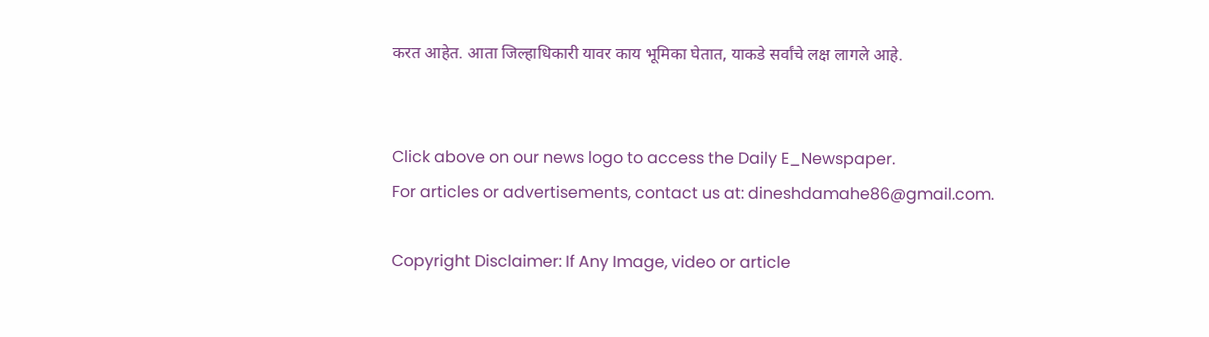करत आहेत. आता जिल्हाधिकारी यावर काय भूमिका घेतात, याकडे सर्वांचे लक्ष लागले आहे.


Click above on our news logo to access the Daily E_Newspaper.
For articles or advertisements, contact us at: dineshdamahe86@gmail.com.

Copyright Disclaimer: If Any Image, video or article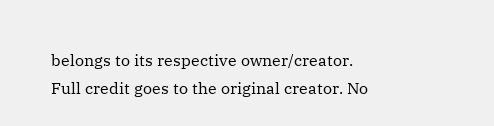belongs to its respective owner/creator. Full credit goes to the original creator. No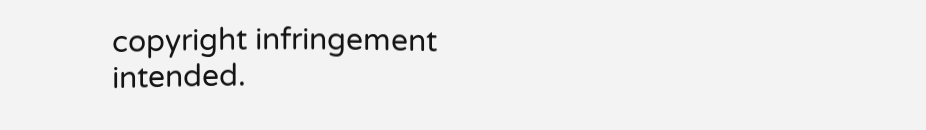copyright infringement intended.